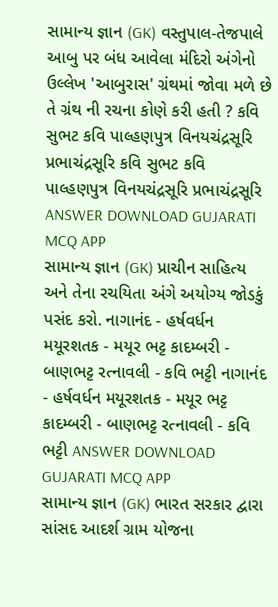સામાન્ય જ્ઞાન (GK) વસ્તુપાલ-તેજપાલે આબુ પર બંધ આવેલા મંદિરો અંગેનો ઉલ્લેખ 'આબુરાસ' ગ્રંથમાં જોવા મળે છે તે ગ્રંથ ની રચના કોણે કરી હતી ? કવિ સુભટ કવિ પાલ્હણપુત્ર વિનયચંદ્રસૂરિ પ્રભાચંદ્રસૂરિ કવિ સુભટ કવિ પાલ્હણપુત્ર વિનયચંદ્રસૂરિ પ્રભાચંદ્રસૂરિ ANSWER DOWNLOAD GUJARATI MCQ APP
સામાન્ય જ્ઞાન (GK) પ્રાચીન સાહિત્ય અને તેના રચયિતા અંગે અયોગ્ય જોડકું પસંદ કરો. નાગાનંદ - હર્ષવર્ધન મયૂરશતક - મયૂર ભટ્ટ કાદમ્બરી - બાણભટ્ટ રત્નાવલી - કવિ ભટ્ટી નાગાનંદ - હર્ષવર્ધન મયૂરશતક - મયૂર ભટ્ટ કાદમ્બરી - બાણભટ્ટ રત્નાવલી - કવિ ભટ્ટી ANSWER DOWNLOAD GUJARATI MCQ APP
સામાન્ય જ્ઞાન (GK) ભારત સરકાર દ્વારા સાંસદ આદર્શ ગ્રામ યોજના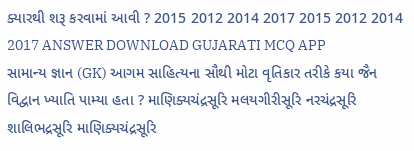ક્યારથી શરૂ કરવામાં આવી ? 2015 2012 2014 2017 2015 2012 2014 2017 ANSWER DOWNLOAD GUJARATI MCQ APP
સામાન્ય જ્ઞાન (GK) આગમ સાહિત્યના સૌથી મોટા વૃતિકાર તરીકે કયા જૈન વિદ્વાન ખ્યાતિ પામ્યા હતા ? માણિક્યચંદ્રસૂરિ મલયગીરીસૂરિ નરચંદ્રસૂરિ શાલિભદ્રસૂરિ માણિક્યચંદ્રસૂરિ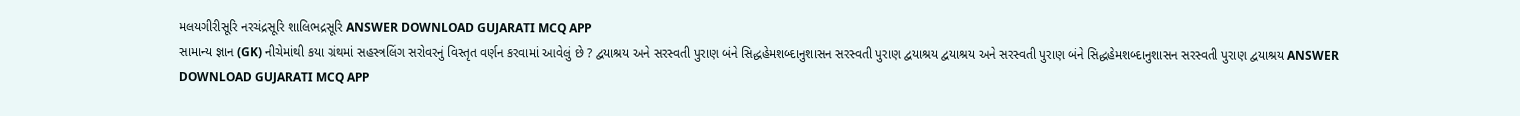મલયગીરીસૂરિ નરચંદ્રસૂરિ શાલિભદ્રસૂરિ ANSWER DOWNLOAD GUJARATI MCQ APP
સામાન્ય જ્ઞાન (GK) નીચેમાંથી કયા ગ્રંથમાં સહસ્ત્રલિંગ સરોવરનું વિસ્તૃત વર્ણન કરવામાં આવેલું છે ? દ્વયાશ્રય અને સરસ્વતી પુરાણ બંને સિદ્ધહેમશબ્દાનુશાસન સરસ્વતી પુરાણ દ્વયાશ્રય દ્વયાશ્રય અને સરસ્વતી પુરાણ બંને સિદ્ધહેમશબ્દાનુશાસન સરસ્વતી પુરાણ દ્વયાશ્રય ANSWER DOWNLOAD GUJARATI MCQ APP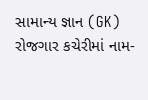સામાન્ય જ્ઞાન (GK) રોજગાર કચેરીમાં નામ-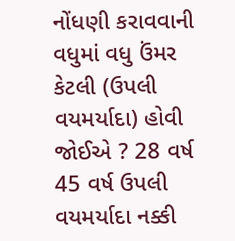નોંધણી કરાવવાની વધુમાં વધુ ઉંમર કેટલી (ઉપલી વયમર્યાદા) હોવી જોઈએ ? 28 વર્ષ 45 વર્ષ ઉપલી વયમર્યાદા નક્કી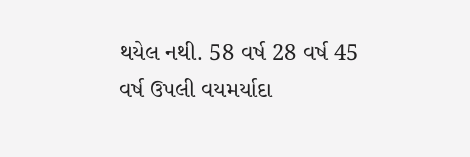થયેલ નથી. 58 વર્ષ 28 વર્ષ 45 વર્ષ ઉપલી વયમર્યાદા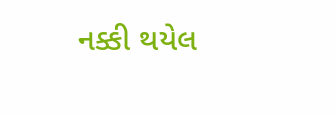નક્કી થયેલ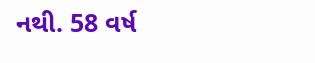નથી. 58 વર્ષ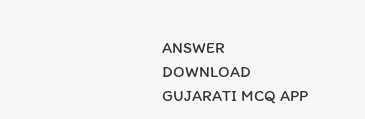ANSWER DOWNLOAD GUJARATI MCQ APP